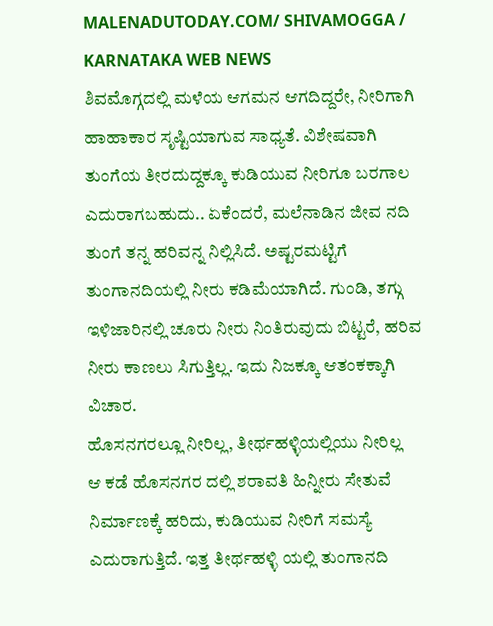MALENADUTODAY.COM/ SHIVAMOGGA / KARNATAKA WEB NEWS
ಶಿವಮೊಗ್ಗದಲ್ಲಿ ಮಳೆಯ ಆಗಮನ ಆಗದಿದ್ದರೇ, ನೀರಿಗಾಗಿ ಹಾಹಾಕಾರ ಸೃಷ್ಟಿಯಾಗುವ ಸಾಧ್ಯತೆ. ವಿಶೇಷವಾಗಿ ತುಂಗೆಯ ತೀರದುದ್ದಕ್ಕೂ ಕುಡಿಯುವ ನೀರಿಗೂ ಬರಗಾಲ ಎದುರಾಗಬಹುದು.. ಏಕೆಂದರೆ, ಮಲೆನಾಡಿನ ಜೀವ ನದಿ ತುಂಗೆ ತನ್ನ ಹರಿವನ್ನ ನಿಲ್ಲಿಸಿದೆ. ಅಷ್ಟರಮಟ್ಟಿಗೆ ತುಂಗಾನದಿಯಲ್ಲಿ ನೀರು ಕಡಿಮೆಯಾಗಿದೆ. ಗುಂಡಿ, ತಗ್ಗು ಇಳಿಜಾರಿನಲ್ಲಿ ಚೂರು ನೀರು ನಿಂತಿರುವುದು ಬಿಟ್ಟರೆ, ಹರಿವ ನೀರು ಕಾಣಲು ಸಿಗುತ್ತಿಲ್ಲ. ಇದು ನಿಜಕ್ಕೂ ಆತಂಕಕ್ಕಾಗಿ ವಿಚಾರ.
ಹೊಸನಗರಲ್ಲೂ ನೀರಿಲ್ಲ, ತೀರ್ಥಹಳ್ಳಿಯಲ್ಲಿಯು ನೀರಿಲ್ಲ
ಆ ಕಡೆ ಹೊಸನಗರ ದಲ್ಲಿ ಶರಾವತಿ ಹಿನ್ನೀರು ಸೇತುವೆ ನಿರ್ಮಾಣಕ್ಕೆ ಹರಿದು, ಕುಡಿಯುವ ನೀರಿಗೆ ಸಮಸ್ಯೆ ಎದುರಾಗುತ್ತಿದೆ. ಇತ್ತ ತೀರ್ಥಹಳ್ಳಿ ಯಲ್ಲಿ ತುಂಗಾನದಿ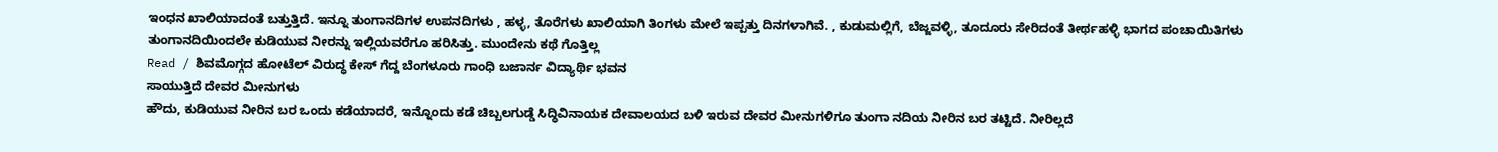ಇಂಧನ ಖಾಲಿಯಾದಂತೆ ಬತ್ತುತ್ತಿದೆ. ಇನ್ನೂ ತುಂಗಾನದಿಗಳ ಉಪನದಿಗಳು , ಹಳ್ಳ, ತೊರೆಗಳು ಖಾಲಿಯಾಗಿ ತಿಂಗಳು ಮೇಲೆ ಇಪ್ಪತ್ತು ದಿನಗಳಾಗಿವೆ. , ಕುಡುಮಲ್ಲಿಗೆ, ಬೆಜ್ಜವಳ್ಳಿ, ತೂದೂರು ಸೇರಿದಂತೆ ತೀರ್ಥಹಳ್ಳಿ ಭಾಗದ ಪಂಚಾಯಿತಿಗಳು ತುಂಗಾನದಿಯಿಂದಲೇ ಕುಡಿಯುವ ನೀರನ್ನು ಇಲ್ಲಿಯವರೆಗೂ ಹರಿಸಿತ್ತು. ಮುಂದೇನು ಕಥೆ ಗೊತ್ತಿಲ್ಲ
Read / ಶಿವಮೊಗ್ಗದ ಹೋಟೆಲ್ ವಿರುದ್ಧ ಕೇಸ್ ಗೆದ್ದ ಬೆಂಗಳೂರು ಗಾಂಧಿ ಬಜಾರ್ನ ವಿದ್ಯಾರ್ಥಿ ಭವನ
ಸಾಯುತ್ತಿದೆ ದೇವರ ಮೀನುಗಳು
ಹೌದು, ಕುಡಿಯುವ ನೀರಿನ ಬರ ಒಂದು ಕಡೆಯಾದರೆ, ಇನ್ನೊಂದು ಕಡೆ ಚಿಬ್ಬಲಗುಡ್ಡೆ ಸಿದ್ಧಿವಿನಾಯಕ ದೇವಾಲಯದ ಬಳಿ ಇರುವ ದೇವರ ಮೀನುಗಳಿಗೂ ತುಂಗಾ ನದಿಯ ನೀರಿನ ಬರ ತಟ್ಟಿದೆ. ನೀರಿಲ್ಲದೆ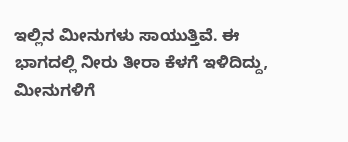ಇಲ್ಲಿನ ಮೀನುಗಳು ಸಾಯುತ್ತಿವೆ. ಈ ಭಾಗದಲ್ಲಿ ನೀರು ತೀರಾ ಕೆಳಗೆ ಇಳಿದಿದ್ದು, ಮೀನುಗಳಿಗೆ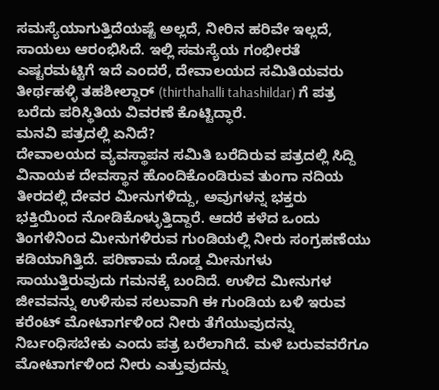ಸಮಸ್ಯೆಯಾಗುತ್ತಿದೆಯಷ್ಟೆ ಅಲ್ಲದೆ, ನೀರಿನ ಹರಿವೇ ಇಲ್ಲದೆ, ಸಾಯಲು ಆರಂಭಿಸಿದೆ. ಇಲ್ಲಿ ಸಮಸ್ಯೆಯ ಗಂಭೀರತೆ ಎಷ್ಟರಮಟ್ಟಿಗೆ ಇದೆ ಎಂದರೆ, ದೇವಾಲಯದ ಸಮಿತಿಯವರು ತೀರ್ಥಹಳ್ಳಿ ತಹಶೀಲ್ದಾರ್ (thirthahalli tahashildar) ಗೆ ಪತ್ರ ಬರೆದು ಪರಿಸ್ಥಿತಿಯ ವಿವರಣೆ ಕೊಟ್ಟಿದ್ಧಾರೆ.
ಮನವಿ ಪತ್ರದಲ್ಲಿ ಏನಿದೆ?
ದೇವಾಲಯದ ವ್ಯವಸ್ಥಾಪನ ಸಮಿತಿ ಬರೆದಿರುವ ಪತ್ರದಲ್ಲಿ ಸಿದ್ದಿ ವಿನಾಯಕ ದೇವಸ್ಥಾನ ಹೊಂದಿಕೊಂಡಿರುವ ತುಂಗಾ ನದಿಯ ತೀರದಲ್ಲಿ ದೇವರ ಮೀನುಗಳಿದ್ದು, ಅವುಗಳನ್ನ ಭಕ್ತರು ಭಕ್ತಿಯಿಂದ ನೋಡಿಕೊಳ್ಳುತ್ತಿದ್ದಾರೆ. ಆದರೆ ಕಳೆದ ಒಂದು ತಿಂಗಳಿನಿಂದ ಮೀನುಗಳಿರುವ ಗುಂಡಿಯಲ್ಲಿ ನೀರು ಸಂಗ್ರಹಣೆಯು ಕಡಿಯಾಗಿತ್ತಿದೆ. ಪರಿಣಾಮ ದೊಡ್ಡ ಮೀನುಗಳು ಸಾಯುತ್ತಿರುವುದು ಗಮನಕ್ಕೆ ಬಂದಿದೆ. ಉಳಿದ ಮೀನುಗಳ ಜೀವವನ್ನು ಉಳಿಸುವ ಸಲುವಾಗಿ ಈ ಗುಂಡಿಯ ಬಳಿ ಇರುವ ಕರೆಂಟ್ ಮೋಟಾರ್ಗಳಿಂದ ನೀರು ತೆಗೆಯುವುದನ್ನು ನಿರ್ಬಂಧಿಸಬೇಕು ಎಂದು ಪತ್ರ ಬರೆಲಾಗಿದೆ. ಮಳೆ ಬರುವವರೆಗೂ ಮೋಟಾರ್ಗಳಿಂದ ನೀರು ಎತ್ತುವುದನ್ನು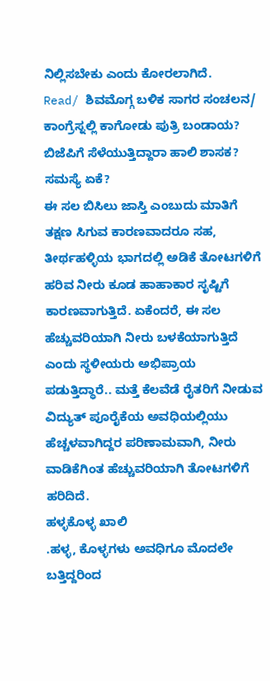ನಿಲ್ಲಿಸಬೇಕು ಎಂದು ಕೋರಲಾಗಿದೆ.
Read/ ಶಿವಮೊಗ್ಗ ಬಳಿಕ ಸಾಗರ ಸಂಚಲನ/ ಕಾಂಗ್ರೆಸ್ನಲ್ಲಿ ಕಾಗೋಡು ಪುತ್ರಿ ಬಂಡಾಯ? ಬಿಜೆಪಿಗೆ ಸೆಳೆಯುತ್ತಿದ್ದಾರಾ ಹಾಲಿ ಶಾಸಕ?
ಸಮಸ್ಯೆ ಏಕೆ?
ಈ ಸಲ ಬಿಸಿಲು ಜಾಸ್ತಿ ಎಂಬುದು ಮಾತಿಗೆ ತಕ್ಷಣ ಸಿಗುವ ಕಾರಣವಾದರೂ ಸಹ, ತೀರ್ಥಹಳ್ಳಿಯ ಭಾಗದಲ್ಲಿ ಅಡಿಕೆ ತೋಟಗಳಿಗೆ ಹರಿವ ನೀರು ಕೂಡ ಹಾಹಾಕಾರ ಸೃಷ್ಟಿಗೆ ಕಾರಣವಾಗುತ್ತಿದೆ. ಏಕೆಂದರೆ, ಈ ಸಲ ಹೆಚ್ಚುವರಿಯಾಗಿ ನೀರು ಬಳಕೆಯಾಗುತ್ತಿದೆ ಎಂದು ಸ್ಥಳೀಯರು ಅಭಿಪ್ರಾಯ ಪಡುತ್ತಿದ್ಧಾರೆ.. ಮತ್ತೆ ಕೆಲವೆಡೆ ರೈತರಿಗೆ ನೀಡುವ ವಿದ್ಯುತ್ ಪೂರೈಕೆಯ ಅವಧಿಯಲ್ಲಿಯು ಹೆಚ್ಚಳವಾಗಿದ್ದರ ಪರಿಣಾಮವಾಗಿ, ನೀರು ವಾಡಿಕೆಗಿಂತ ಹೆಚ್ಚುವರಿಯಾಗಿ ತೋಟಗಳಿಗೆ ಹರಿದಿದೆ.
ಹಳ್ಳಕೊಳ್ಳ ಖಾಲಿ
.ಹಳ್ಳ, ಕೊಳ್ಳಗಳು ಅವಧಿಗೂ ಮೊದಲೇ ಬತ್ತಿದ್ದರಿಂದ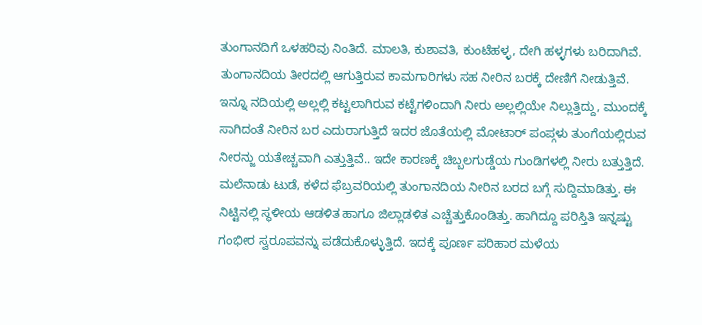ತುಂಗಾನದಿಗೆ ಒಳಹರಿವು ನಿಂತಿದೆ. ಮಾಲತಿ, ಕುಶಾವತಿ, ಕುಂಟೆಹಳ್ಳ, ದೇಗಿ ಹಳ್ಳಗಳು ಬರಿದಾಗಿವೆ. ತುಂಗಾನದಿಯ ತೀರದಲ್ಲಿ ಆಗುತ್ತಿರುವ ಕಾಮಗಾರಿಗಳು ಸಹ ನೀರಿನ ಬರಕ್ಕೆ ದೇಣಿಗೆ ನೀಡುತ್ತಿವೆ. ಇನ್ನೂ ನದಿಯಲ್ಲಿ ಅಲ್ಲಲ್ಲಿ ಕಟ್ಟಲಾಗಿರುವ ಕಟ್ಟೆಗಳಿಂದಾಗಿ ನೀರು ಅಲ್ಲಲ್ಲಿಯೇ ನಿಲ್ಲುತ್ತಿದ್ದು, ಮುಂದಕ್ಕೆ ಸಾಗಿದಂತೆ ನೀರಿನ ಬರ ಎದುರಾಗುತ್ತಿದೆ ಇದರ ಜೊತೆಯಲ್ಲಿ ಮೋಟಾರ್ ಪಂಪ್ಗಳು ತುಂಗೆಯಲ್ಲಿರುವ ನೀರನ್ಜು ಯತೇಚ್ಚವಾಗಿ ಎತ್ತುತ್ತಿವೆ.. ಇದೇ ಕಾರಣಕ್ಕೆ ಚಿಬ್ಬಲಗುಡ್ಡೆಯ ಗುಂಡಿಗಳಲ್ಲಿ ನೀರು ಬತ್ತುತ್ತಿದೆ.
ಮಲೆನಾಡು ಟುಡೆ, ಕಳೆದ ಫೆಬ್ರವರಿಯಲ್ಲಿ ತುಂಗಾನದಿಯ ನೀರಿನ ಬರದ ಬಗ್ಗೆ ಸುದ್ದಿಮಾಡಿತ್ತು. ಈ ನಿಟ್ಟಿನಲ್ಲಿ ಸ್ಥಳೀಯ ಆಡಳಿತ ಹಾಗೂ ಜಿಲ್ಲಾಡಳಿತ ಎಚ್ಚೆತ್ತುಕೊಂಡಿತ್ತು. ಹಾಗಿದ್ದೂ ಪರಿಸ್ತಿತಿ ಇನ್ನಷ್ಟು ಗಂಭೀರ ಸ್ವರೂಪವನ್ನು ಪಡೆದುಕೊಳ್ಳುತ್ತಿದೆ. ಇದಕ್ಕೆ ಪೂರ್ಣ ಪರಿಹಾರ ಮಳೆಯ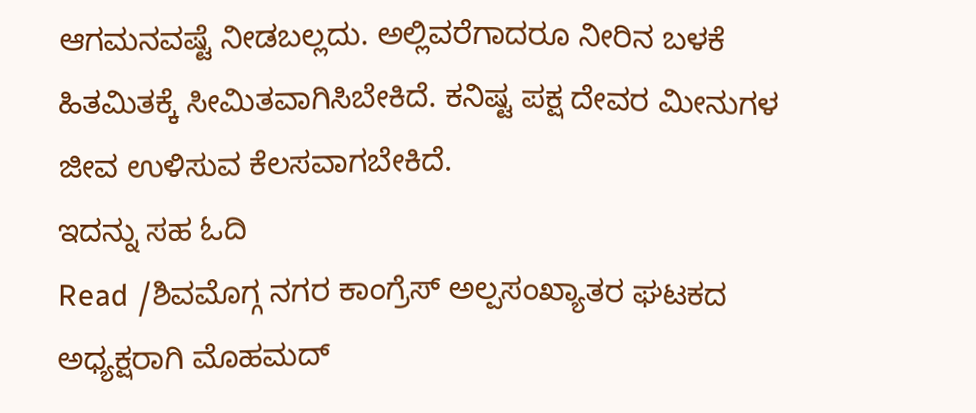ಆಗಮನವಷ್ಟೆ ನೀಡಬಲ್ಲದು. ಅಲ್ಲಿವರೆಗಾದರೂ ನೀರಿನ ಬಳಕೆ ಹಿತಮಿತಕ್ಕೆ ಸೀಮಿತವಾಗಿಸಿಬೇಕಿದೆ. ಕನಿಷ್ಟ ಪಕ್ಷ ದೇವರ ಮೀನುಗಳ ಜೀವ ಉಳಿಸುವ ಕೆಲಸವಾಗಬೇಕಿದೆ.
ಇದನ್ನು ಸಹ ಓದಿ
Read /ಶಿವಮೊಗ್ಗ ನಗರ ಕಾಂಗ್ರೆಸ್ ಅಲ್ಪಸಂಖ್ಯಾತರ ಘಟಕದ ಅಧ್ಯಕ್ಷರಾಗಿ ಮೊಹಮದ್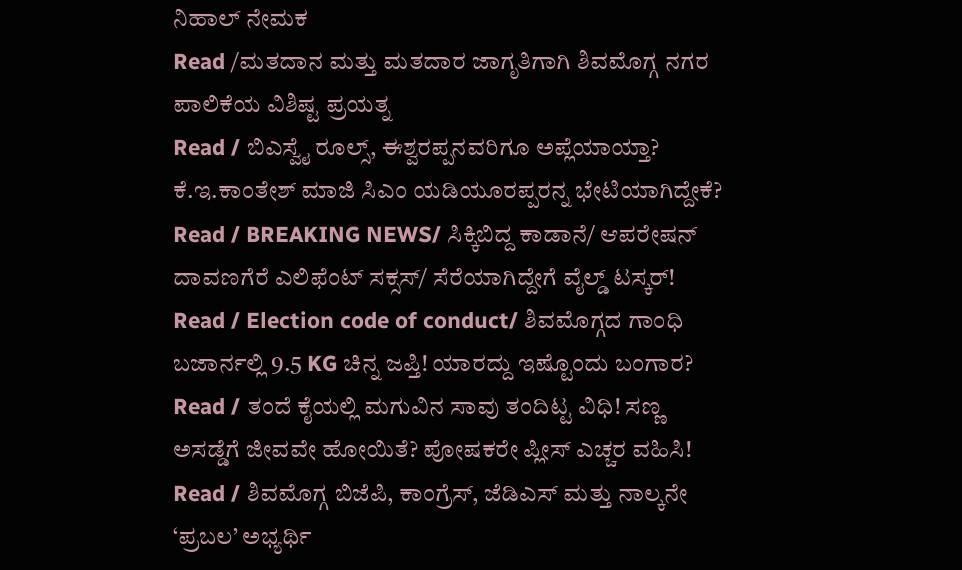ನಿಹಾಲ್ ನೇಮಕ
Read /ಮತದಾನ ಮತ್ತು ಮತದಾರ ಜಾಗೃತಿಗಾಗಿ ಶಿವಮೊಗ್ಗ ನಗರ ಪಾಲಿಕೆಯ ವಿಶಿಷ್ಟ ಪ್ರಯತ್ನ
Read / ಬಿಎಸ್ವೈ ರೂಲ್ಸ್, ಈಶ್ವರಪ್ಪನವರಿಗೂ ಅಪ್ಲೆಯಾಯ್ತಾ? ಕೆ.ಇ.ಕಾಂತೇಶ್ ಮಾಜಿ ಸಿಎಂ ಯಡಿಯೂರಪ್ಪರನ್ನ ಭೇಟಿಯಾಗಿದ್ದೇಕೆ?
Read / BREAKING NEWS/ ಸಿಕ್ಕಿಬಿದ್ದ ಕಾಡಾನೆ/ ಆಪರೇಷನ್ ದಾವಣಗೆರೆ ಎಲಿಫೆಂಟ್ ಸಕ್ಸಸ್/ ಸೆರೆಯಾಗಿದ್ದೇಗೆ ವೈಲ್ಡ್ ಟಸ್ಕರ್!
Read / Election code of conduct/ ಶಿವಮೊಗ್ಗದ ಗಾಂಧಿ ಬಜಾರ್ನಲ್ಲಿ 9.5 KG ಚಿನ್ನ ಜಪ್ತಿ! ಯಾರದ್ದು ಇಷ್ಟೊಂದು ಬಂಗಾರ?
Read / ತಂದೆ ಕೈಯಲ್ಲಿ ಮಗುವಿನ ಸಾವು ತಂದಿಟ್ಟ ವಿಧಿ! ಸಣ್ಣ ಅಸಡ್ಡೆಗೆ ಜೀವವೇ ಹೋಯಿತೆ? ಪೋಷಕರೇ ಪ್ಲೀಸ್ ಎಚ್ಚರ ವಹಿಸಿ!
Read / ಶಿವಮೊಗ್ಗ ಬಿಜೆಪಿ, ಕಾಂಗ್ರೆಸ್, ಜೆಡಿಎಸ್ ಮತ್ತು ನಾಲ್ಕನೇ ‘ಪ್ರಬಲ’ ಅಭ್ಯರ್ಥಿ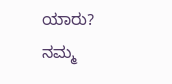ಯಾರು?
ನಮ್ಮ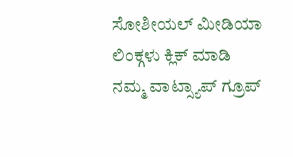ಸೋಶೀಯಲ್ ಮೀಡಿಯಾ ಲಿಂಕ್ಗಳು ಕ್ಲಿಕ್ ಮಾಡಿ
ನಮ್ಮ ವಾಟ್ಸ್ಯಾಪ್ ಗ್ರೂಪ್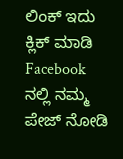ಲಿಂಕ್ ಇದು ಕ್ಲಿಕ್ ಮಾಡಿ
Facebook ನಲ್ಲಿ ನಮ್ಮ ಪೇಜ್ ನೋಡಿ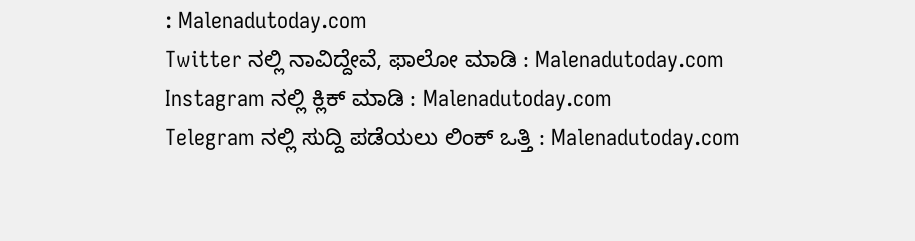: Malenadutoday.com
Twitter ನಲ್ಲಿ ನಾವಿದ್ದೇವೆ, ಫಾಲೋ ಮಾಡಿ : Malenadutoday.com
Instagram ನಲ್ಲಿ ಕ್ಲಿಕ್ ಮಾಡಿ : Malenadutoday.com
Telegram ನಲ್ಲಿ ಸುದ್ದಿ ಪಡೆಯಲು ಲಿಂಕ್ ಒತ್ತಿ : Malenadutoday.com